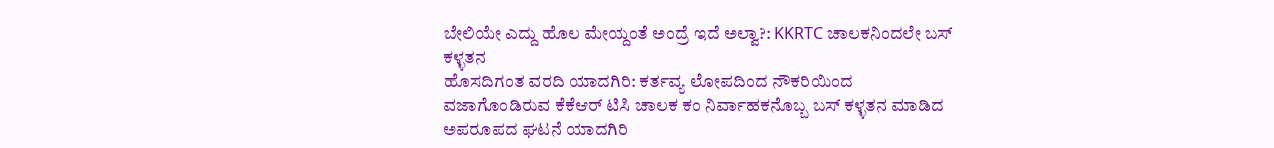ಬೇಲಿಯೇ ಎದ್ದು ಹೊಲ ಮೇಯ್ದಂತೆ ಅಂದ್ರೆ ಇದೆ ಅಲ್ವಾ?: KKRTC ಚಾಲಕನಿಂದಲೇ ಬಸ್ ಕಳ್ಳತನ
ಹೊಸದಿಗಂತ ವರದಿ ಯಾದಗಿರಿ: ಕರ್ತವ್ಯ ಲೋಪದಿಂದ ನೌಕರಿಯಿಂದ ವಜಾಗೊಂಡಿರುವ ಕೆಕೆಆರ್ ಟಿಸಿ ಚಾಲಕ ಕಂ ನಿರ್ವಾಹಕನೊಬ್ಬ ಬಸ್ ಕಳ್ಳತನ ಮಾಡಿದ ಅಪರೂಪದ ಘಟನೆ ಯಾದಗಿರಿ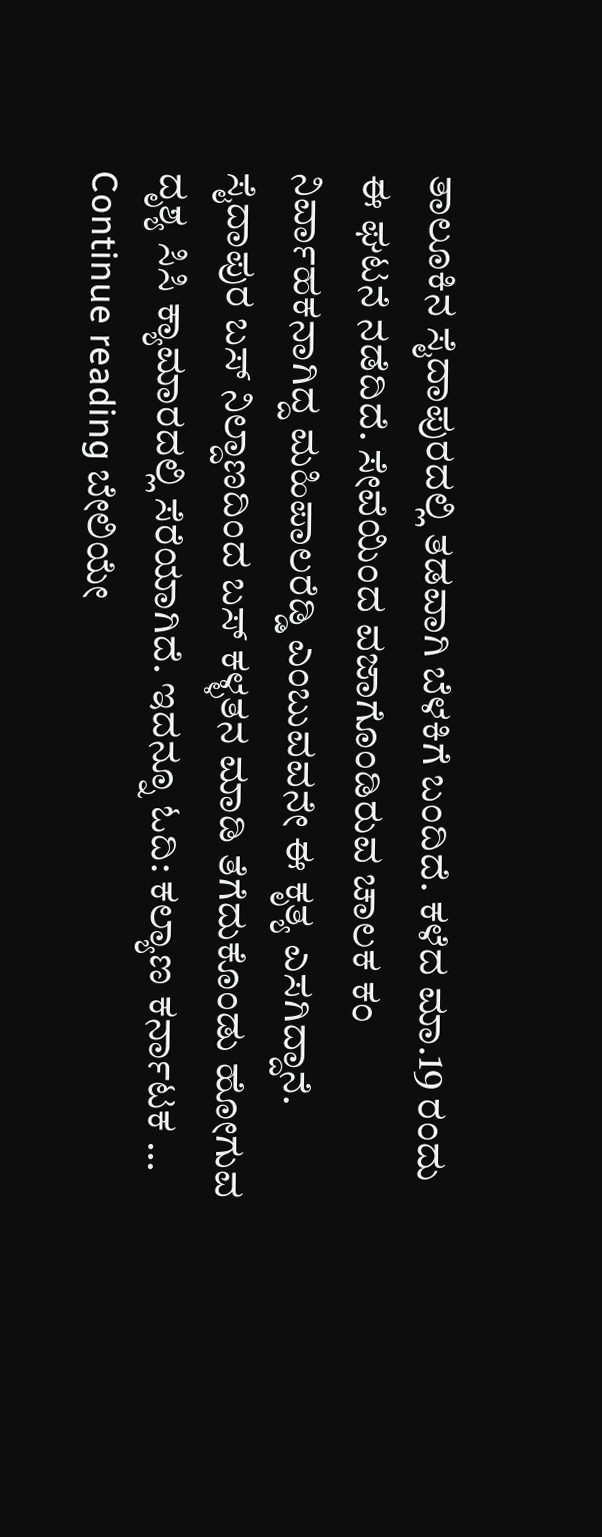ತಾಲೂಕಿನ ಸೈದಾಪುರದಲ್ಲಿ ತಡವಾಗಿ ಬೆಳಕಿಗೆ ಬಂದಿದೆ. ಕಳೆದ ಮಾ.19 ರಂದು ಈ ಘಟನೆ ನಡೆದಿದೆ. ಸೇವೆಯಿಂದ ವಜಾಗೊಂಡಿರುವ ಚಾಲಕ ಕಂ ನಿರ್ವಾಹಕನಾಗಿದ್ದ ಮಹಿಪಾಲರೆಡ್ಡಿ ಎಂಬುವವನೇ ಈ ಕೃತ್ಯ ಎಸಗಿದ್ದಾನೆ. ಸೈದಾಪುರ ಬಸ್ ನಿಲ್ದಾಣದಿಂದ ಬಸ್ ಕಳ್ಳತನ ಮಾಡಿ ತೆಗೆದುಕೊಂಡು ಹೋಗುವ ದೃಶ್ಯ ಸಿಸಿ ಕ್ಯಾಮಾರದಲ್ಲಿ ಸೆರೆಯಾಗಿದೆ. ಇದನ್ನೂ ಓದಿ: ಕಲ್ಯಾಣ ಕರ್ನಾಟಕ … Continue reading ಬೇಲಿಯೇ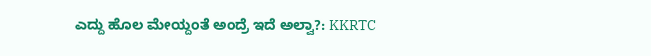ಎದ್ದು ಹೊಲ ಮೇಯ್ದಂತೆ ಅಂದ್ರೆ ಇದೆ ಅಲ್ವಾ?: KKRTC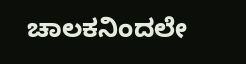ಚಾಲಕನಿಂದಲೇ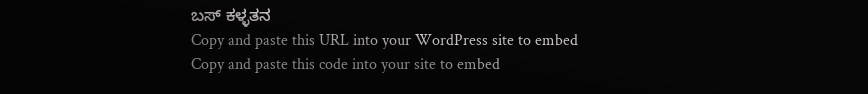ಬಸ್ ಕಳ್ಳತನ
Copy and paste this URL into your WordPress site to embed
Copy and paste this code into your site to embed